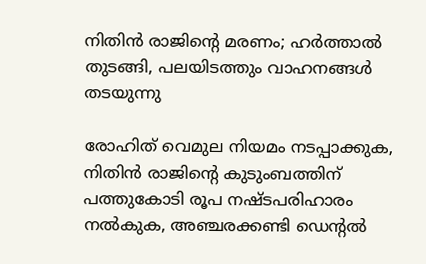നിതിൻ രാജിന്റെ മരണം; ഹർത്താൽ തുടങ്ങി, പലയിടത്തും വാഹനങ്ങൾ തടയുന്നു

രോഹിത് വെമുല നിയമം നടപ്പാക്കുക, നിതിൻ രാജിന്റെ കുടുംബത്തിന് പത്തുകോടി രൂപ നഷ്‌ടപരിഹാരം നൽകുക, അഞ്ചരക്കണ്ടി ഡെന്റൽ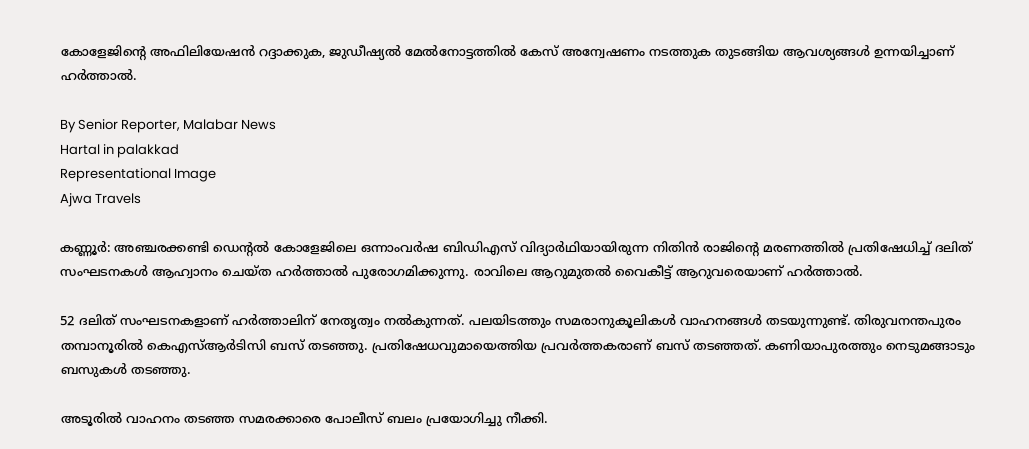കോളേജിന്റെ അഫിലിയേഷൻ റദ്ദാക്കുക, ജുഡീഷ്യൽ മേൽനോട്ടത്തിൽ കേസ് അന്വേഷണം നടത്തുക തുടങ്ങിയ ആവശ്യങ്ങൾ ഉന്നയിച്ചാണ് ഹർത്താൽ.

By Senior Reporter, Malabar News
Hartal in palakkad
Representational Image
Ajwa Travels

കണ്ണൂർ: അഞ്ചരക്കണ്ടി ഡെന്റൽ കോളേജിലെ ഒന്നാംവർഷ ബിഡിഎസ് വിദ്യാർഥിയായിരുന്ന നിതിൻ രാജിന്റെ മരണത്തിൽ പ്രതിഷേധിച്ച് ദലിത് സംഘടനകൾ ആഹ്വാനം ചെയ്‌ത ഹർത്താൽ പുരോഗമിക്കുന്നു. രാവിലെ ആറുമുതൽ വൈകീട്ട് ആറുവരെയാണ് ഹർത്താൽ.

52 ദലിത് സംഘടനകളാണ് ഹർത്താലിന് നേതൃത്വം നൽകുന്നത്. പലയിടത്തും സമരാനുകൂലികൾ വാഹനങ്ങൾ തടയുന്നുണ്ട്. തിരുവനന്തപുരം തമ്പാനൂരിൽ കെഎസ്ആർടിസി ബസ് തടഞ്ഞു. പ്രതിഷേധവുമായെത്തിയ പ്രവർത്തകരാണ് ബസ് തടഞ്ഞത്. കണിയാപുരത്തും നെടുമങ്ങാടും ബസുകൾ തടഞ്ഞു.

അടൂരിൽ വാഹനം തടഞ്ഞ സമരക്കാരെ പോലീസ് ബലം പ്രയോഗിച്ചു നീക്കി.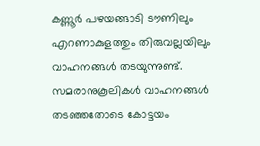കണ്ണൂർ പഴയങ്ങാടി ടൗണിലും എറണാകുളത്തും തിരുവല്ലയിലും വാഹനങ്ങൾ തടയുന്നുണ്ട്. സമരാനുകൂലികൾ വാഹനങ്ങൾ തടഞ്ഞതോടെ കോട്ടയം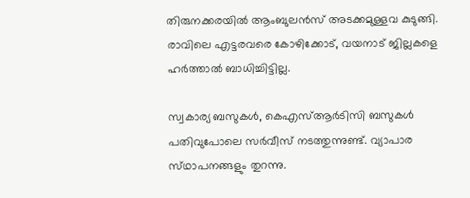തിരുനക്കരയിൽ ആംബുലൻസ് അടക്കമുള്ളവ കുടുങ്ങി. രാവിലെ എട്ടരവരെ കോഴിക്കോട്, വയനാട് ജില്ലകളെ ഹർത്താൽ ബാധിച്ചിട്ടില്ല.

സ്വകാര്യ ബസുകൾ, കെഎസ്ആർടിസി ബസുകൾ പതിവുപോലെ സർവീസ് നടത്തുന്നുണ്ട്. വ്യാപാര സ്‌ഥാപനങ്ങളും തുറന്നു.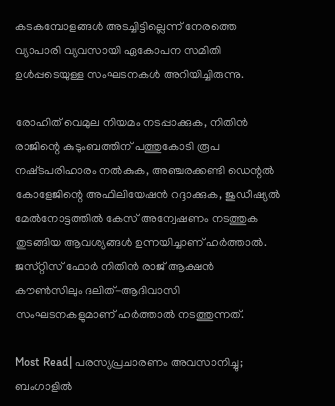കടകമ്പോളങ്ങൾ അടച്ചിട്ടില്ലെന്ന് നേരത്തെ വ്യാപാരി വ്യവസായി ഏകോപന സമിതി ഉൾപ്പടെയുള്ള സംഘടനകൾ അറിയിച്ചിരുന്നു.

രോഹിത് വെമുല നിയമം നടപ്പാക്കുക, നിതിൻ രാജിന്റെ കുടുംബത്തിന് പത്തുകോടി രൂപ നഷ്‌ടപരിഹാരം നൽകുക, അഞ്ചരക്കണ്ടി ഡെന്റൽ കോളേജിന്റെ അഫിലിയേഷൻ റദ്ദാക്കുക, ജുഡീഷ്യൽ മേൽനോട്ടത്തിൽ കേസ് അന്വേഷണം നടത്തുക തുടങ്ങിയ ആവശ്യങ്ങൾ ഉന്നയിച്ചാണ് ഹർത്താൽ. ജസ്‌റ്റിസ്‌ ഫോർ നിതിൻ രാജ് ആക്ഷൻ കൗൺസിലും ദലിത്-ആദിവാസി സംഘടനകളുമാണ് ഹർത്താൽ നടത്തുന്നത്.

Most Read| പരസ്യപ്രചാരണം അവസാനിച്ചു; ബംഗാളിൽ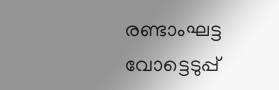രണ്ടാംഘട്ട വോട്ടെടുപ്പ്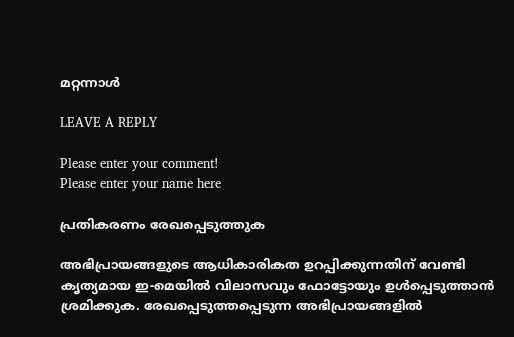മറ്റന്നാൾ

LEAVE A REPLY

Please enter your comment!
Please enter your name here

പ്രതികരണം രേഖപ്പെടുത്തുക

അഭിപ്രായങ്ങളുടെ ആധികാരികത ഉറപ്പിക്കുന്നതിന് വേണ്ടി കൃത്യമായ ഇ-മെയിൽ വിലാസവും ഫോട്ടോയും ഉൾപ്പെടുത്താൻ ശ്രമിക്കുക. രേഖപ്പെടുത്തപ്പെടുന്ന അഭിപ്രായങ്ങളിൽ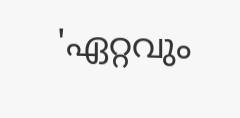'ഏറ്റവും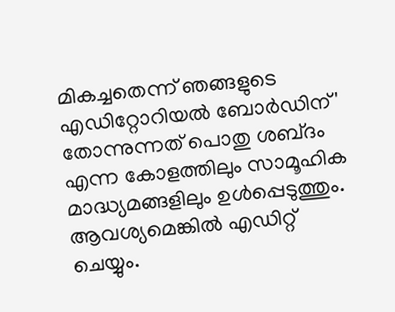മികച്ചതെന്ന് ഞങ്ങളുടെ എഡിറ്റോറിയൽ ബോർഡിന്' തോന്നുന്നത് പൊതു ശബ്‌ദം എന്ന കോളത്തിലും സാമൂഹിക മാദ്ധ്യമങ്ങളിലും ഉൾപ്പെടുത്തും. ആവശ്യമെങ്കിൽ എഡിറ്റ് ചെയ്യും.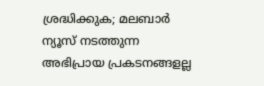ശ്രദ്ധിക്കുക; മലബാർ ന്യൂസ് നടത്തുന്ന അഭിപ്രായ പ്രകടനങ്ങളല്ല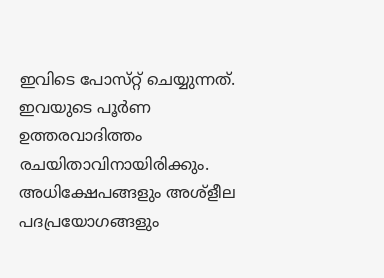ഇവിടെ പോസ്‌റ്റ് ചെയ്യുന്നത്. ഇവയുടെ പൂർണ ഉത്തരവാദിത്തം രചയിതാവിനായിരിക്കും. അധിക്ഷേപങ്ങളും അശ്‌ളീല പദപ്രയോഗങ്ങളും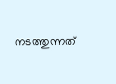നടത്തുന്നത്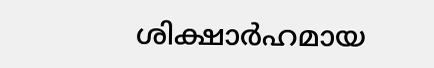ശിക്ഷാർഹമായ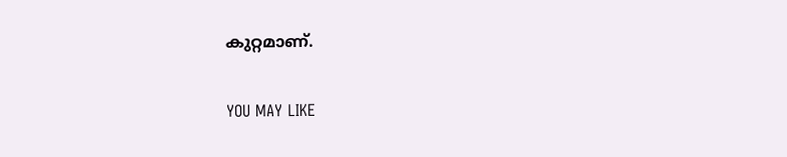കുറ്റമാണ്.

YOU MAY LIKE